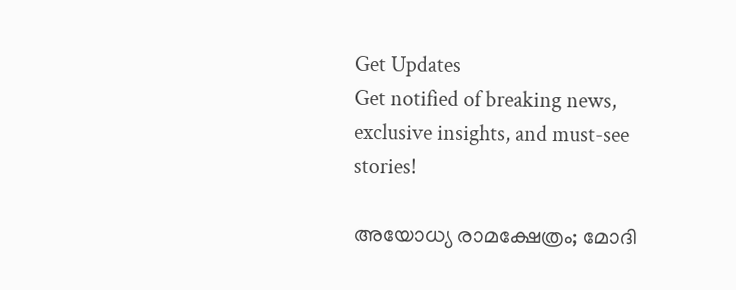Get Updates
Get notified of breaking news, exclusive insights, and must-see stories!

അയോധ്യ രാമക്ഷേത്രം; മോദി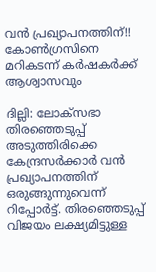വന്‍ പ്രഖ്യാപനത്തിന്!! കോണ്‍ഗ്രസിനെ മറികടന്ന് കര്‍ഷകര്‍ക്ക് ആശ്വാസവും

ദില്ലി: ലോക്‌സഭാ തിരഞ്ഞെടുപ്പ് അടുത്തിരിക്കെ കേന്ദ്രസര്‍ക്കാര്‍ വന്‍ പ്രഖ്യാപനത്തിന് ഒരുങ്ങുന്നുവെന്ന് റിപ്പോര്‍ട്ട്. തിരഞ്ഞെടുപ്പ് വിജയം ലക്ഷ്യമിട്ടുള്ള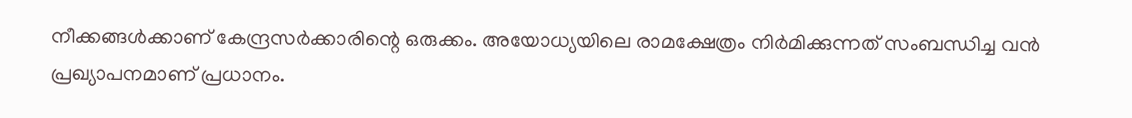നീക്കങ്ങള്‍ക്കാണ് കേന്ദ്രസര്‍ക്കാരിന്റെ ഒരുക്കം. അയോധ്യയിലെ രാമക്ഷേത്രം നിര്‍മിക്കുന്നത് സംബന്ധിച്ച വന്‍ പ്രഖ്യാപനമാണ് പ്രധാനം.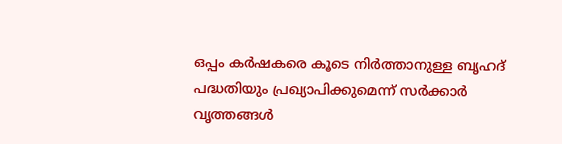ഒപ്പം കര്‍ഷകരെ കൂടെ നിര്‍ത്താനുള്ള ബൃഹദ് പദ്ധതിയും പ്രഖ്യാപിക്കുമെന്ന് സര്‍ക്കാര്‍ വൃത്തങ്ങള്‍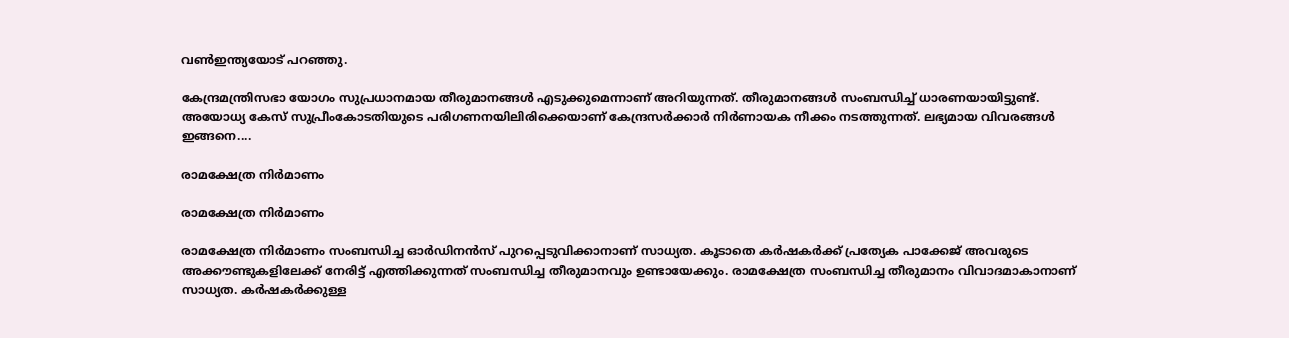വണ്‍ഇന്ത്യയോട് പറഞ്ഞു.

കേന്ദ്രമന്ത്രിസഭാ യോഗം സുപ്രധാനമായ തീരുമാനങ്ങള്‍ എടുക്കുമെന്നാണ് അറിയുന്നത്. തീരുമാനങ്ങള്‍ സംബന്ധിച്ച് ധാരണയായിട്ടുണ്ട്. അയോധ്യ കേസ് സുപ്രീംകോടതിയുടെ പരിഗണനയിലിരിക്കെയാണ് കേന്ദ്രസര്‍ക്കാര്‍ നിര്‍ണായക നീക്കം നടത്തുന്നത്. ലഭ്യമായ വിവരങ്ങള്‍ ഇങ്ങനെ....

രാമക്ഷേത്ര നിര്‍മാണം

രാമക്ഷേത്ര നിര്‍മാണം

രാമക്ഷേത്ര നിര്‍മാണം സംബന്ധിച്ച ഓര്‍ഡിനന്‍സ് പുറപ്പെടുവിക്കാനാണ് സാധ്യത. കൂടാതെ കര്‍ഷകര്‍ക്ക് പ്രത്യേക പാക്കേജ് അവരുടെ അക്കൗണ്ടുകളിലേക്ക് നേരിട്ട് എത്തിക്കുന്നത് സംബന്ധിച്ച തീരുമാനവും ഉണ്ടായേക്കും. രാമക്ഷേത്ര സംബന്ധിച്ച തീരുമാനം വിവാദമാകാനാണ് സാധ്യത. കര്‍ഷകര്‍ക്കുള്ള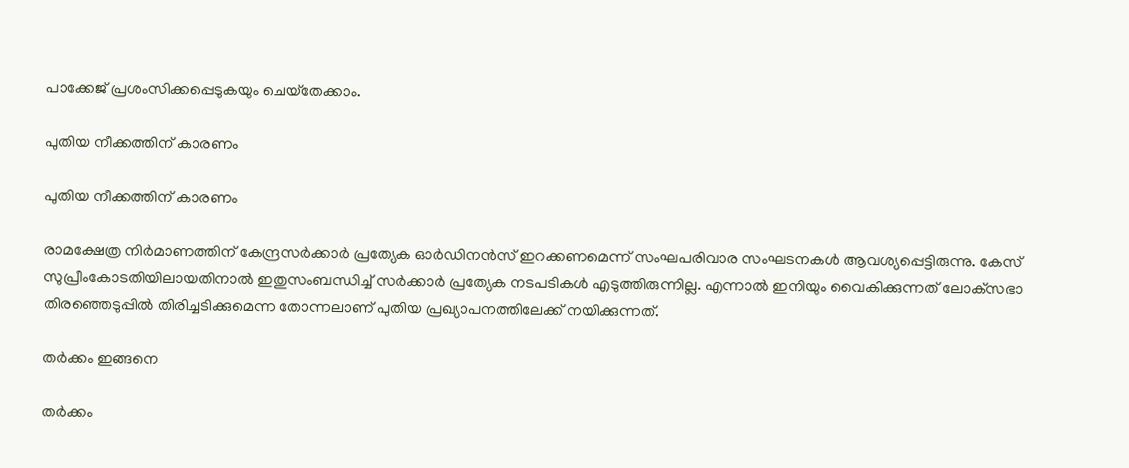പാക്കേജ് പ്രശംസിക്കപ്പെടുകയും ചെയ്‌തേക്കാം.

പുതിയ നീക്കത്തിന് കാരണം

പുതിയ നീക്കത്തിന് കാരണം

രാമക്ഷേത്ര നിര്‍മാണത്തിന് കേന്ദ്രസര്‍ക്കാര്‍ പ്രത്യേക ഓര്‍ഡിനന്‍സ് ഇറക്കണമെന്ന് സംഘപരിവാര സംഘടനകള്‍ ആവശ്യപ്പെട്ടിരുന്നു. കേസ് സുപ്രീംകോടതിയിലായതിനാല്‍ ഇതുസംബന്ധിച്ച് സര്‍ക്കാര്‍ പ്രത്യേക നടപടികള്‍ എടുത്തിരുന്നില്ല. എന്നാല്‍ ഇനിയും വൈകിക്കുന്നത് ലോക്‌സഭാ തിരഞ്ഞെടുപ്പില്‍ തിരിച്ചടിക്കുമെന്ന തോന്നലാണ് പുതിയ പ്രഖ്യാപനത്തിലേക്ക് നയിക്കുന്നത്.

തര്‍ക്കം ഇങ്ങനെ

തര്‍ക്കം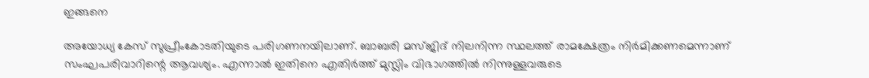ഇങ്ങനെ

അയോധ്യ കേസ് സുപ്രീംകോടതിയുടെ പരിഗണനയിലാണ്. ബാബരി മസ്ജിദ് നിലനിന്ന സ്ഥലത്ത് രാമക്ഷേത്രം നിര്‍മിക്കണമെന്നാണ് സംഘപരിവാറിന്റെ ആവശ്യം. എന്നാല്‍ ഇതിനെ എതിര്‍ത്ത് മുസ്ലിം വിഭാഗത്തില്‍ നിന്നുള്ളവരുടെ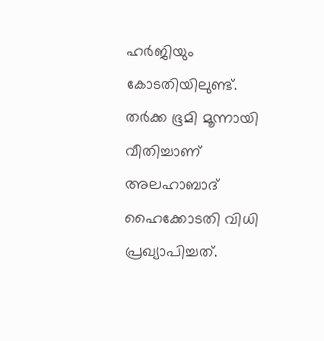ഹര്‍ജിയും കോടതിയിലുണ്ട്. തര്‍ക്ക ഭൂമി മൂന്നായി വീതിച്ചാണ് അലഹാബാദ് ഹൈക്കോടതി വിധി പ്രഖ്യാപിച്ചത്.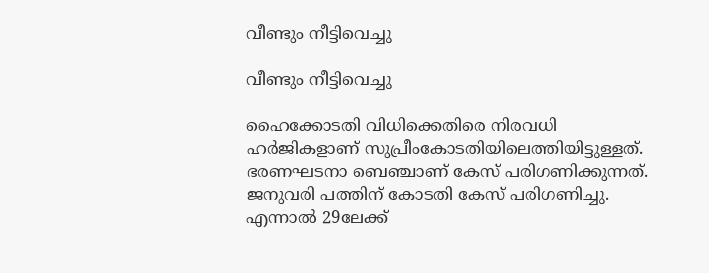വീണ്ടും നീട്ടിവെച്ചു

വീണ്ടും നീട്ടിവെച്ചു

ഹൈക്കോടതി വിധിക്കെതിരെ നിരവധി ഹര്‍ജികളാണ് സുപ്രീംകോടതിയിലെത്തിയിട്ടുള്ളത്. ഭരണഘടനാ ബെഞ്ചാണ് കേസ് പരിഗണിക്കുന്നത്. ജനുവരി പത്തിന് കോടതി കേസ് പരിഗണിച്ചു. എന്നാല്‍ 29ലേക്ക്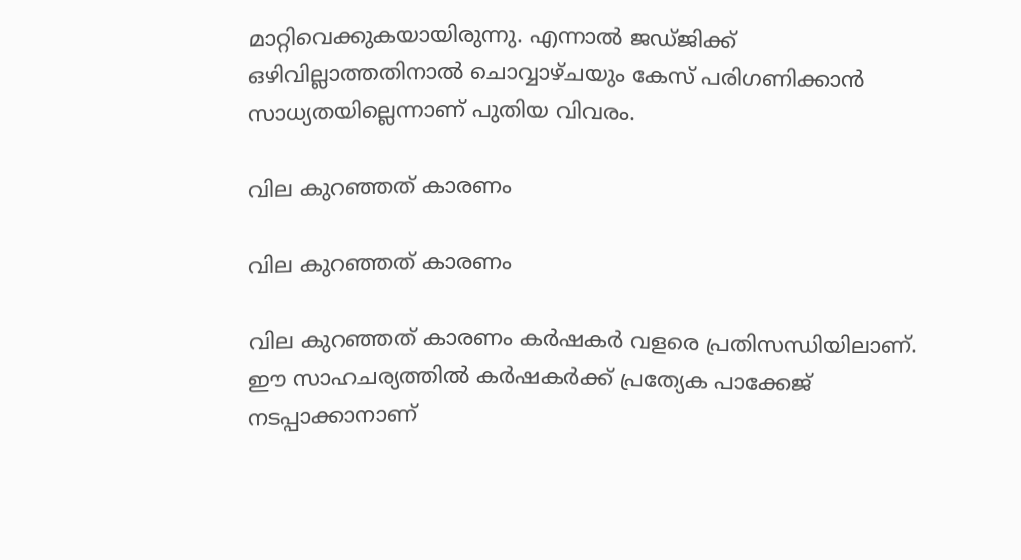മാറ്റിവെക്കുകയായിരുന്നു. എന്നാല്‍ ജഡ്ജിക്ക് ഒഴിവില്ലാത്തതിനാല്‍ ചൊവ്വാഴ്ചയും കേസ് പരിഗണിക്കാന്‍ സാധ്യതയില്ലെന്നാണ് പുതിയ വിവരം.

വില കുറഞ്ഞത് കാരണം

വില കുറഞ്ഞത് കാരണം

വില കുറഞ്ഞത് കാരണം കര്‍ഷകര്‍ വളരെ പ്രതിസന്ധിയിലാണ്. ഈ സാഹചര്യത്തില്‍ കര്‍ഷകര്‍ക്ക് പ്രത്യേക പാക്കേജ് നടപ്പാക്കാനാണ്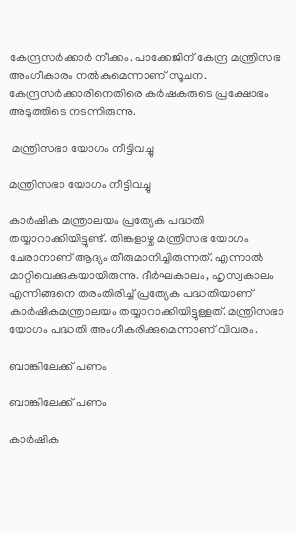കേന്ദ്രസര്‍ക്കാര്‍ നീക്കം. പാക്കേജിന് കേന്ദ്ര മന്ത്രിസഭ അംഗീകാരം നല്‍കുമെന്നാണ് സൂചന. കേന്ദ്രസര്‍ക്കാരിനെതിരെ കര്‍ഷകരുടെ പ്രക്ഷോഭം അടുത്തിടെ നടന്നിരുന്നു.

 മന്ത്രിസഭാ യോഗം നീട്ടിവച്ചു

മന്ത്രിസഭാ യോഗം നീട്ടിവച്ചു

കാര്‍ഷിക മന്ത്രാലയം പ്രത്യേക പദ്ധതി തയ്യാറാക്കിയിട്ടുണ്ട്. തിങ്കളാഴ്ച മന്ത്രിസഭ യോഗം ചേരാനാണ് ആദ്യം തീരുമാനിച്ചിരുന്നത്. എന്നാല്‍ മാറ്റിവെക്കുകയായിരുന്നു. ദീര്‍ഘകാലം, ഹൃസ്വകാലം എന്നിങ്ങനെ തരംതിരിച്ച് പ്രത്യേക പദ്ധതിയാണ് കാര്‍ഷികമന്ത്രാലയം തയ്യാറാക്കിയിട്ടുള്ളത്. മന്ത്രിസഭാ യോഗം പദ്ധതി അംഗീകരിക്കുമെന്നാണ് വിവരം.

ബാങ്കിലേക്ക് പണം

ബാങ്കിലേക്ക് പണം

കാര്‍ഷിക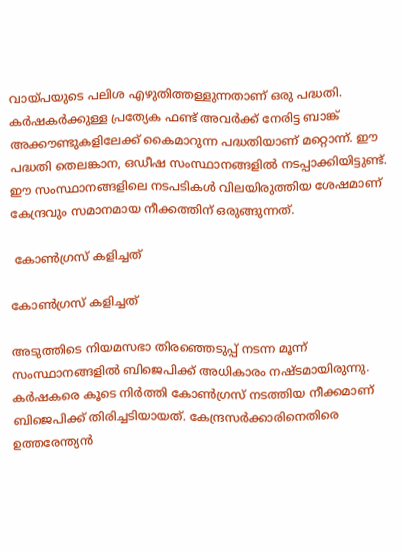വായ്പയുടെ പലിശ എഴുതിത്തള്ളുന്നതാണ് ഒരു പദ്ധതി. കര്‍ഷകര്‍ക്കുള്ള പ്രത്യേക ഫണ്ട് അവര്‍ക്ക് നേരിട്ട ബാങ്ക് അക്കൗണ്ടുകളിലേക്ക് കൈമാറുന്ന പദ്ധതിയാണ് മറ്റൊന്ന്. ഈ പദ്ധതി തെലങ്കാന, ഒഡീഷ സംസ്ഥാനങ്ങളില്‍ നടപ്പാക്കിയിട്ടുണ്ട്. ഈ സംസ്ഥാനങ്ങളിലെ നടപടികള്‍ വിലയിരുത്തിയ ശേഷമാണ് കേന്ദ്രവും സമാനമായ നീക്കത്തിന് ഒരുങ്ങുന്നത്.

 കോണ്‍ഗ്രസ് കളിച്ചത്

കോണ്‍ഗ്രസ് കളിച്ചത്

അടുത്തിടെ നിയമസഭാ തിരഞ്ഞെടുപ്പ് നടന്ന മൂന്ന് സംസ്ഥാനങ്ങളില്‍ ബിജെപിക്ക് അധികാരം നഷ്ടമായിരുന്നു. കര്‍ഷകരെ കൂടെ നിര്‍ത്തി കോണ്‍ഗ്രസ് നടത്തിയ നീക്കമാണ് ബിജെപിക്ക് തിരിച്ചടിയായത്. കേന്ദ്രസര്‍ക്കാരിനെതിരെ ഉത്തരേന്ത്യന്‍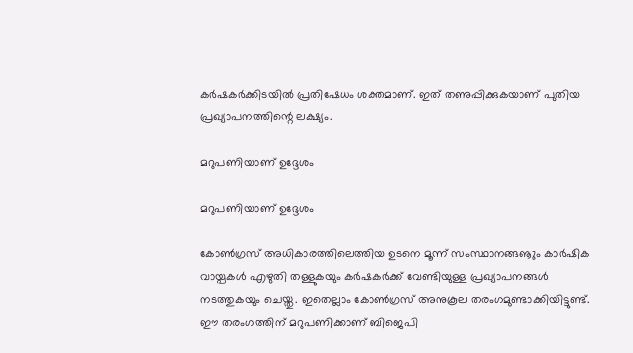കര്‍ഷകര്‍ക്കിടയില്‍ പ്രതിഷേധം ശക്തമാണ്. ഇത് തണുപ്പിക്കുകയാണ് പുതിയ പ്രഖ്യാപനത്തിന്റെ ലക്ഷ്യം.

മറുപണിയാണ് ഉദ്ദേശം

മറുപണിയാണ് ഉദ്ദേശം

കോണ്‍ഗ്രസ് അധികാരത്തിലെത്തിയ ഉടനെ മൂന്ന് സംസ്ഥാനങ്ങൡും കാര്‍ഷിക വായ്പകള്‍ എഴുതി തള്ളുകയും കര്‍ഷകര്‍ക്ക് വേണ്ടിയുള്ള പ്രഖ്യാപനങ്ങള്‍ നടത്തുകയും ചെയ്തു. ഇതെല്ലാം കോണ്‍ഗ്രസ് അനുകൂല തരംഗമുണ്ടാക്കിയിട്ടുണ്ട്. ഈ തരംഗത്തിന് മറുപണിക്കാണ് ബിജെപി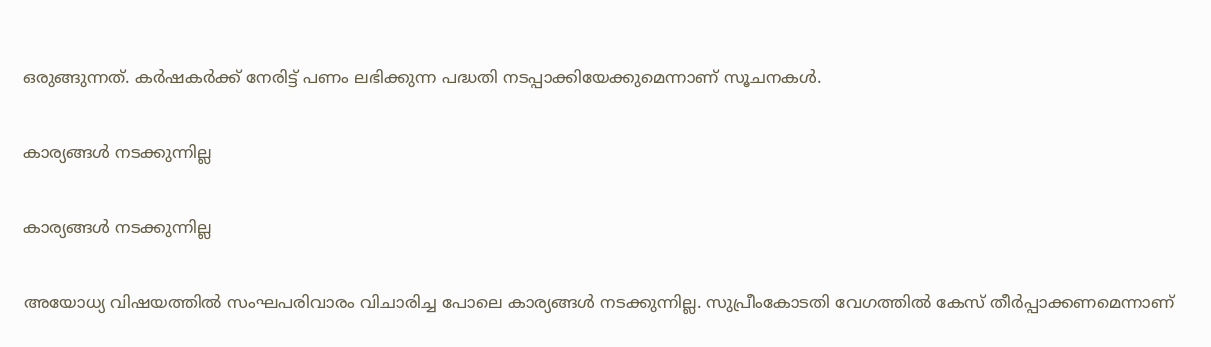ഒരുങ്ങുന്നത്. കര്‍ഷകര്‍ക്ക് നേരിട്ട് പണം ലഭിക്കുന്ന പദ്ധതി നടപ്പാക്കിയേക്കുമെന്നാണ് സൂചനകള്‍.

കാര്യങ്ങള്‍ നടക്കുന്നില്ല

കാര്യങ്ങള്‍ നടക്കുന്നില്ല

അയോധ്യ വിഷയത്തില്‍ സംഘപരിവാരം വിചാരിച്ച പോലെ കാര്യങ്ങള്‍ നടക്കുന്നില്ല. സുപ്രീംകോടതി വേഗത്തില്‍ കേസ് തീര്‍പ്പാക്കണമെന്നാണ്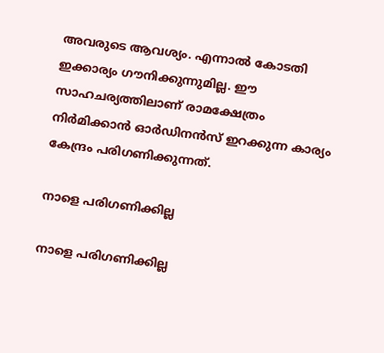അവരുടെ ആവശ്യം. എന്നാല്‍ കോടതി ഇക്കാര്യം ഗൗനിക്കുന്നുമില്ല. ഈ സാഹചര്യത്തിലാണ് രാമക്ഷേത്രം നിര്‍മിക്കാന്‍ ഓര്‍ഡിനന്‍സ് ഇറക്കുന്ന കാര്യം കേന്ദ്രം പരിഗണിക്കുന്നത്.

നാളെ പരിഗണിക്കില്ല

നാളെ പരിഗണിക്കില്ല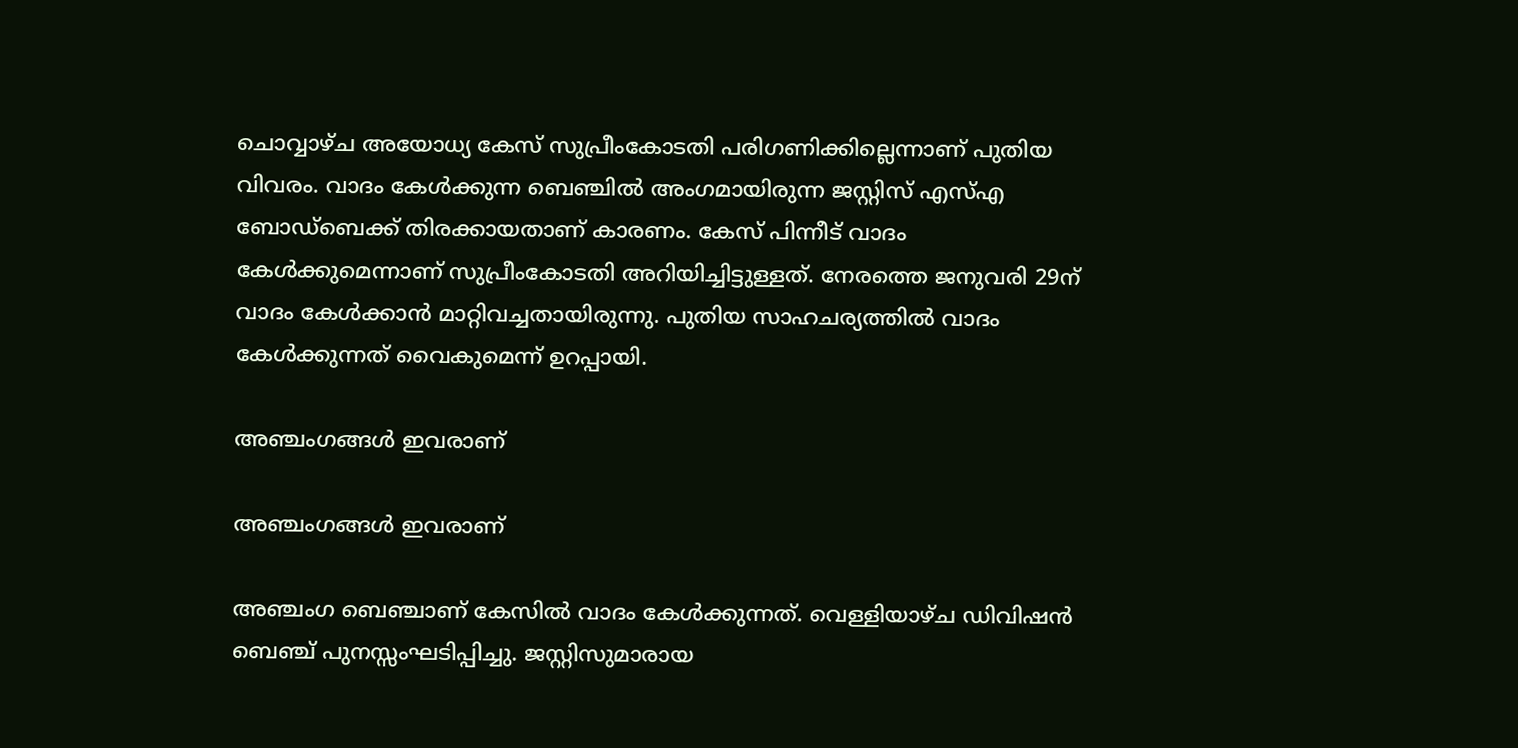ചൊവ്വാഴ്ച അയോധ്യ കേസ് സുപ്രീംകോടതി പരിഗണിക്കില്ലെന്നാണ് പുതിയ വിവരം. വാദം കേള്‍ക്കുന്ന ബെഞ്ചില്‍ അംഗമായിരുന്ന ജസ്റ്റിസ് എസ്എ ബോഡ്‌ബെക്ക് തിരക്കായതാണ് കാരണം. കേസ് പിന്നീട് വാദം കേള്‍ക്കുമെന്നാണ് സുപ്രീംകോടതി അറിയിച്ചിട്ടുള്ളത്. നേരത്തെ ജനുവരി 29ന് വാദം കേള്‍ക്കാന്‍ മാറ്റിവച്ചതായിരുന്നു. പുതിയ സാഹചര്യത്തില്‍ വാദം കേള്‍ക്കുന്നത് വൈകുമെന്ന് ഉറപ്പായി.

അഞ്ചംഗങ്ങള്‍ ഇവരാണ്

അഞ്ചംഗങ്ങള്‍ ഇവരാണ്

അഞ്ചംഗ ബെഞ്ചാണ് കേസില്‍ വാദം കേള്‍ക്കുന്നത്. വെള്ളിയാഴ്ച ഡിവിഷന്‍ ബെഞ്ച് പുനസ്സംഘടിപ്പിച്ചു. ജസ്റ്റിസുമാരായ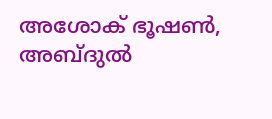അശോക് ഭൂഷണ്‍, അബ്ദുല്‍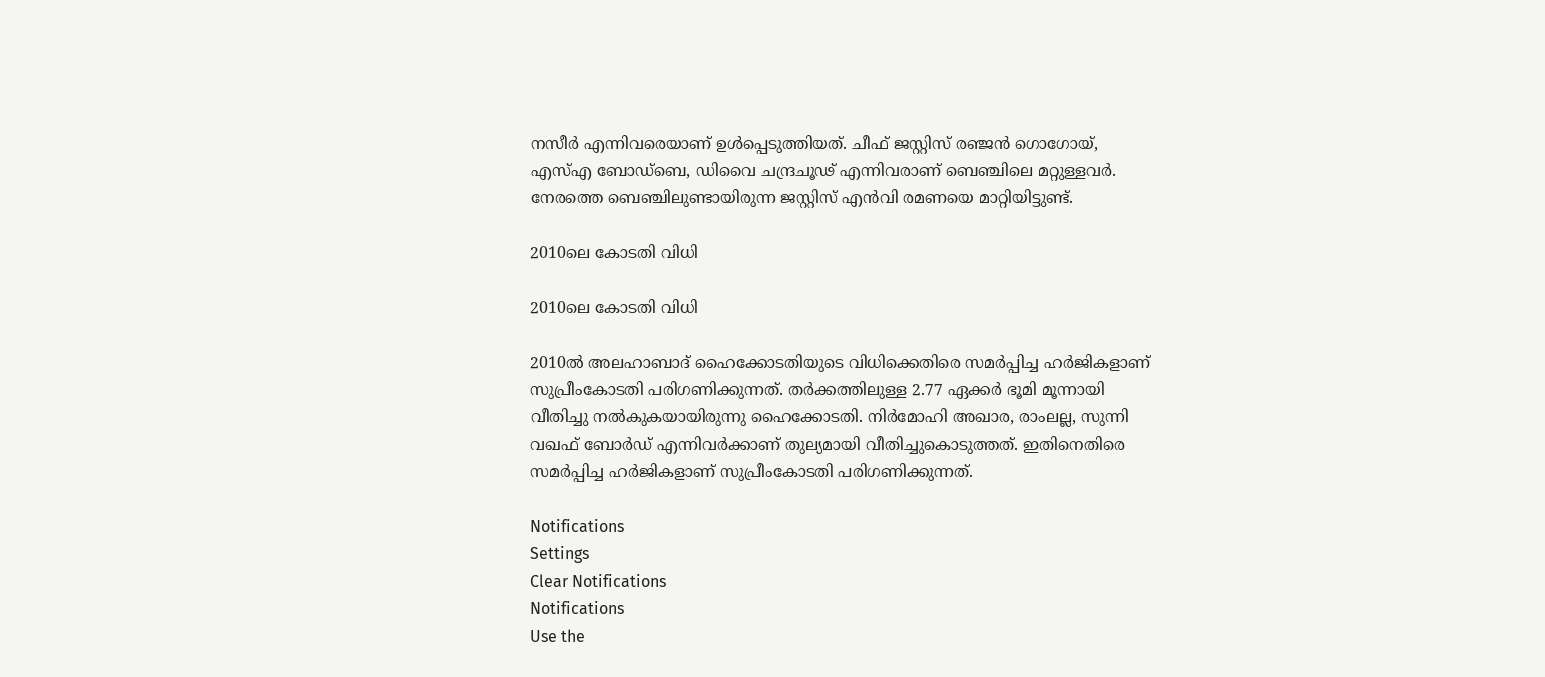നസീര്‍ എന്നിവരെയാണ് ഉള്‍പ്പെടുത്തിയത്. ചീഫ് ജസ്റ്റിസ് രഞ്ജന്‍ ഗൊഗോയ്, എസ്എ ബോഡ്‌ബെ, ഡിവൈ ചന്ദ്രചൂഢ് എന്നിവരാണ് ബെഞ്ചിലെ മറ്റുള്ളവര്‍. നേരത്തെ ബെഞ്ചിലുണ്ടായിരുന്ന ജസ്റ്റിസ് എന്‍വി രമണയെ മാറ്റിയിട്ടുണ്ട്.

2010ലെ കോടതി വിധി

2010ലെ കോടതി വിധി

2010ല്‍ അലഹാബാദ് ഹൈക്കോടതിയുടെ വിധിക്കെതിരെ സമര്‍പ്പിച്ച ഹര്‍ജികളാണ് സുപ്രീംകോടതി പരിഗണിക്കുന്നത്. തര്‍ക്കത്തിലുള്ള 2.77 ഏക്കര്‍ ഭൂമി മൂന്നായി വീതിച്ചു നല്‍കുകയായിരുന്നു ഹൈക്കോടതി. നിര്‍മോഹി അഖാര, രാംലല്ല, സുന്നി വഖഫ് ബോര്‍ഡ് എന്നിവര്‍ക്കാണ് തുല്യമായി വീതിച്ചുകൊടുത്തത്. ഇതിനെതിരെ സമര്‍പ്പിച്ച ഹര്‍ജികളാണ് സുപ്രീംകോടതി പരിഗണിക്കുന്നത്.

Notifications
Settings
Clear Notifications
Notifications
Use the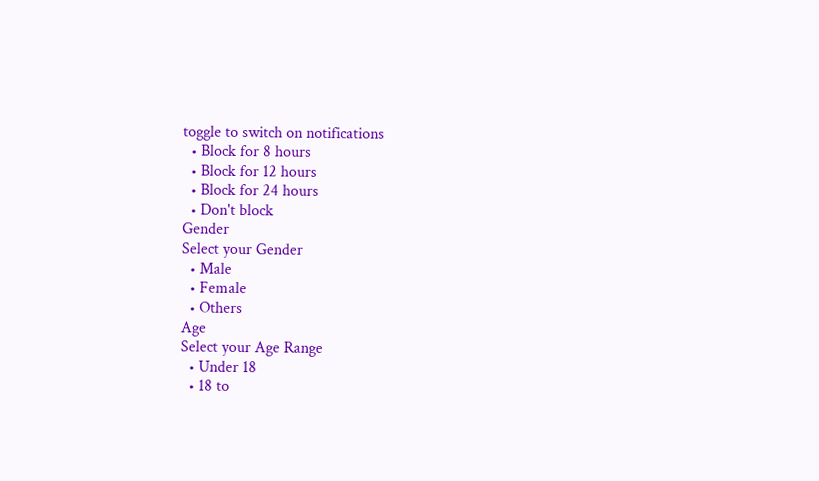toggle to switch on notifications
  • Block for 8 hours
  • Block for 12 hours
  • Block for 24 hours
  • Don't block
Gender
Select your Gender
  • Male
  • Female
  • Others
Age
Select your Age Range
  • Under 18
  • 18 to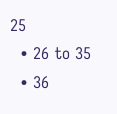25
  • 26 to 35
  • 36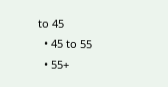to 45
  • 45 to 55
  • 55+